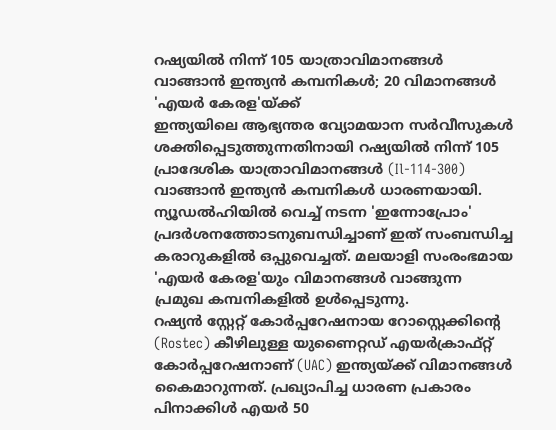റഷ്യയിൽ നിന്ന് 105 യാത്രാവിമാനങ്ങൾ വാങ്ങാൻ ഇന്ത്യൻ കമ്പനികൾ; 20 വിമാനങ്ങൾ 'എയർ കേരള'യ്ക്ക്
ഇന്ത്യയിലെ ആഭ്യന്തര വ്യോമയാന സർവീസുകൾ ശക്തിപ്പെടുത്തുന്നതിനായി റഷ്യയിൽ നിന്ന് 105 പ്രാദേശിക യാത്രാവിമാനങ്ങൾ (Il-114-300) വാങ്ങാൻ ഇന്ത്യൻ കമ്പനികൾ ധാരണയായി. ന്യൂഡൽഹിയിൽ വെച്ച് നടന്ന 'ഇന്നോപ്രോം' പ്രദർശനത്തോടനുബന്ധിച്ചാണ് ഇത് സംബന്ധിച്ച കരാറുകളിൽ ഒപ്പുവെച്ചത്. മലയാളി സംരംഭമായ 'എയർ കേരള'യും വിമാനങ്ങൾ വാങ്ങുന്ന പ്രമുഖ കമ്പനികളിൽ ഉൾപ്പെടുന്നു.
റഷ്യൻ സ്റ്റേറ്റ് കോർപ്പറേഷനായ റോസ്റ്റെക്കിന്റെ (Rostec) കീഴിലുള്ള യുണൈറ്റഡ് എയർക്രാഫ്റ്റ് കോർപ്പറേഷനാണ് (UAC) ഇന്ത്യയ്ക്ക് വിമാനങ്ങൾ കൈമാറുന്നത്. പ്രഖ്യാപിച്ച ധാരണ പ്രകാരം പിനാക്കിൾ എയർ 50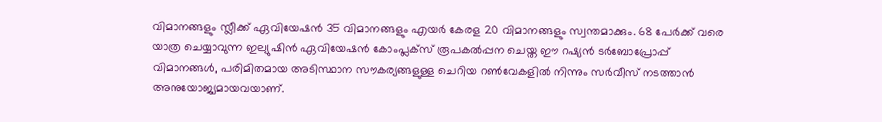വിമാനങ്ങളും സ്ലീക്ക് ഏവിയേഷൻ 35 വിമാനങ്ങളും എയർ കേരള 20 വിമാനങ്ങളും സ്വന്തമാക്കും. 68 പേർക്ക് വരെ യാത്ര ചെയ്യാവുന്ന ഇല്യുഷിൻ ഏവിയേഷൻ കോംപ്ലക്സ് രൂപകൽപ്പന ചെയ്ത ഈ റഷ്യൻ ടർബോപ്രോപ്പ് വിമാനങ്ങൾ, പരിമിതമായ അടിസ്ഥാന സൗകര്യങ്ങളുള്ള ചെറിയ റൺവേകളിൽ നിന്നും സർവീസ് നടത്താൻ അനുയോജ്യമായവയാണ്.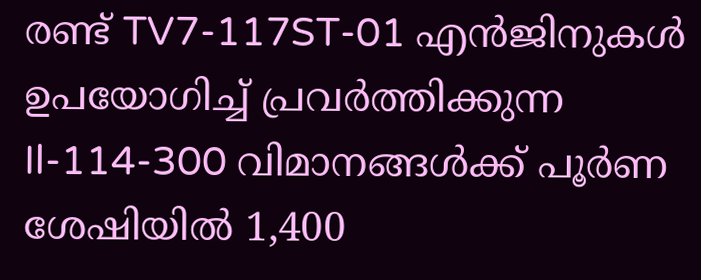രണ്ട് TV7-117ST-01 എൻജിനുകൾ ഉപയോഗിച്ച് പ്രവർത്തിക്കുന്ന Il-114-300 വിമാനങ്ങൾക്ക് പൂർണ ശേഷിയിൽ 1,400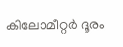കിലോമീറ്റർ ദൂരം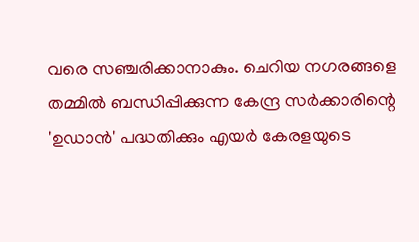വരെ സഞ്ചരിക്കാനാകും. ചെറിയ നഗരങ്ങളെ തമ്മിൽ ബന്ധിപ്പിക്കുന്ന കേന്ദ്ര സർക്കാരിന്റെ 'ഉഡാൻ' പദ്ധതിക്കും എയർ കേരളയുടെ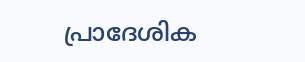പ്രാദേശിക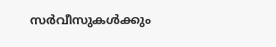സർവീസുകൾക്കും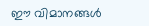ഈ വിമാനങ്ങൾ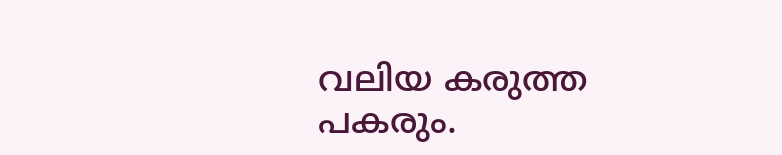വലിയ കരുത്ത പകരും.